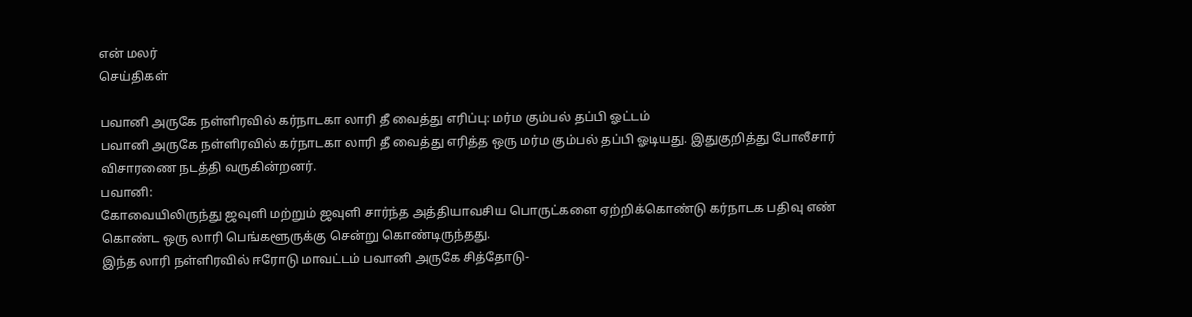என் மலர்
செய்திகள்

பவானி அருகே நள்ளிரவில் கர்நாடகா லாரி தீ வைத்து எரிப்பு: மர்ம கும்பல் தப்பி ஓட்டம்
பவானி அருகே நள்ளிரவில் கர்நாடகா லாரி தீ வைத்து எரித்த ஒரு மர்ம கும்பல் தப்பி ஓடியது. இதுகுறித்து போலீசார் விசாரணை நடத்தி வருகின்றனர்.
பவானி:
கோவையிலிருந்து ஜவுளி மற்றும் ஜவுளி சார்ந்த அத்தியாவசிய பொருட்களை ஏற்றிக்கொண்டு கர்நாடக பதிவு எண் கொண்ட ஒரு லாரி பெங்களூருக்கு சென்று கொண்டிருந்தது.
இந்த லாரி நள்ளிரவில் ஈரோடு மாவட்டம் பவானி அருகே சித்தோடு-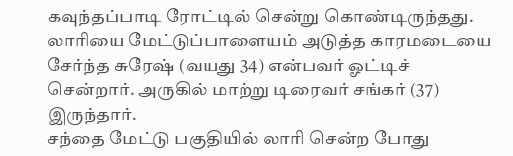கவுந்தப்பாடி ரோட்டில் சென்று கொண்டிருந்தது.
லாரியை மேட்டுப்பாளையம் அடுத்த காரமடையை சேர்ந்த சுரேஷ் (வயது 34) என்பவர் ஓட்டிச் சென்றார். அருகில் மாற்று டிரைவர் சங்கர் (37) இருந்தார்.
சந்தை மேட்டு பகுதியில் லாரி சென்ற போது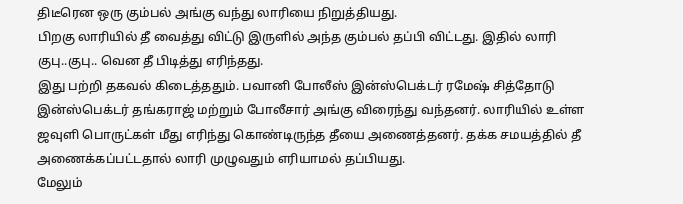திடீரென ஒரு கும்பல் அங்கு வந்து லாரியை நிறுத்தியது.
பிறகு லாரியில் தீ வைத்து விட்டு இருளில் அந்த கும்பல் தப்பி விட்டது. இதில் லாரி குபு..குபு.. வென தீ பிடித்து எரிந்தது.
இது பற்றி தகவல் கிடைத்ததும். பவானி போலீஸ் இன்ஸ்பெக்டர் ரமேஷ் சித்தோடு இன்ஸ்பெக்டர் தங்கராஜ் மற்றும் போலீசார் அங்கு விரைந்து வந்தனர். லாரியில் உள்ள ஜவுளி பொருட்கள் மீது எரிந்து கொண்டிருந்த தீயை அணைத்தனர். தக்க சமயத்தில் தீ அணைக்கப்பட்டதால் லாரி முழுவதும் எரியாமல் தப்பியது.
மேலும்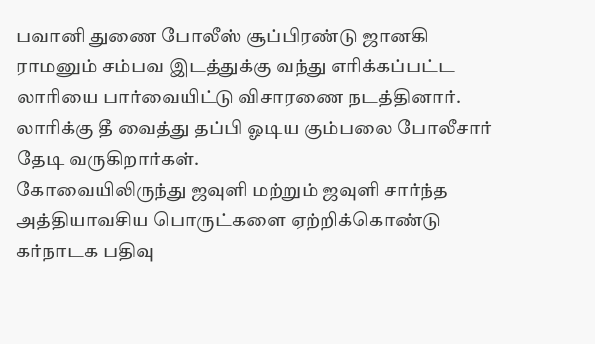பவானி துணை போலீஸ் சூப்பிரண்டு ஜானகி ராமனும் சம்பவ இடத்துக்கு வந்து எரிக்கப்பட்ட லாரியை பார்வையிட்டு விசாரணை நடத்தினார். லாரிக்கு தீ வைத்து தப்பி ஓடிய கும்பலை போலீசார் தேடி வருகிறார்கள்.
கோவையிலிருந்து ஜவுளி மற்றும் ஜவுளி சார்ந்த அத்தியாவசிய பொருட்களை ஏற்றிக்கொண்டு கர்நாடக பதிவு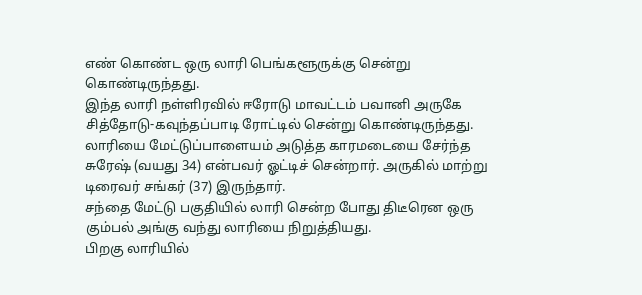எண் கொண்ட ஒரு லாரி பெங்களூருக்கு சென்று கொண்டிருந்தது.
இந்த லாரி நள்ளிரவில் ஈரோடு மாவட்டம் பவானி அருகே சித்தோடு-கவுந்தப்பாடி ரோட்டில் சென்று கொண்டிருந்தது.
லாரியை மேட்டுப்பாளையம் அடுத்த காரமடையை சேர்ந்த சுரேஷ் (வயது 34) என்பவர் ஓட்டிச் சென்றார். அருகில் மாற்று டிரைவர் சங்கர் (37) இருந்தார்.
சந்தை மேட்டு பகுதியில் லாரி சென்ற போது திடீரென ஒரு கும்பல் அங்கு வந்து லாரியை நிறுத்தியது.
பிறகு லாரியில்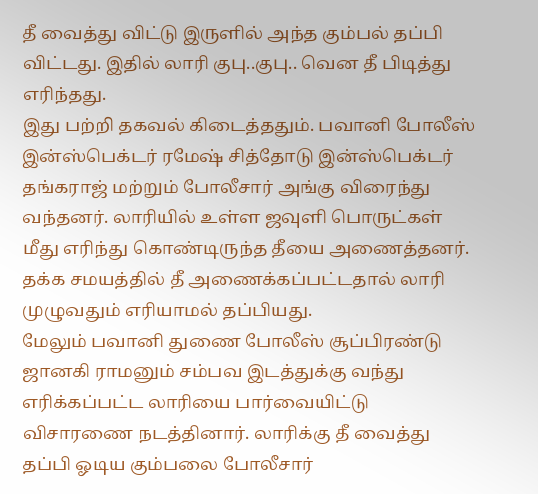தீ வைத்து விட்டு இருளில் அந்த கும்பல் தப்பி விட்டது. இதில் லாரி குபு..குபு.. வென தீ பிடித்து எரிந்தது.
இது பற்றி தகவல் கிடைத்ததும். பவானி போலீஸ் இன்ஸ்பெக்டர் ரமேஷ் சித்தோடு இன்ஸ்பெக்டர் தங்கராஜ் மற்றும் போலீசார் அங்கு விரைந்து வந்தனர். லாரியில் உள்ள ஜவுளி பொருட்கள் மீது எரிந்து கொண்டிருந்த தீயை அணைத்தனர். தக்க சமயத்தில் தீ அணைக்கப்பட்டதால் லாரி முழுவதும் எரியாமல் தப்பியது.
மேலும் பவானி துணை போலீஸ் சூப்பிரண்டு ஜானகி ராமனும் சம்பவ இடத்துக்கு வந்து எரிக்கப்பட்ட லாரியை பார்வையிட்டு விசாரணை நடத்தினார். லாரிக்கு தீ வைத்து தப்பி ஓடிய கும்பலை போலீசார்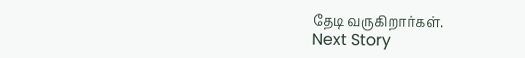தேடி வருகிறார்கள்.
Next Story